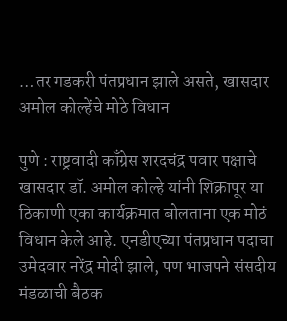…तर गडकरी पंतप्रधान झाले असते, खासदार अमोल कोल्हेंचे मोठे विधान

पुणे : राष्ट्रवादी काँग्रेस शरदचंद्र पवार पक्षाचे खासदार डॉ. अमोल कोल्हे यांनी शिक्रापूर या ठिकाणी एका कार्यक्रमात बोलताना एक मोठं विधान केले आहे. एनडीएच्या पंतप्रधान पदाचा उमेदवार नरेंद्र मोदी झाले, पण भाजपने संसदीय मंडळाची बैठक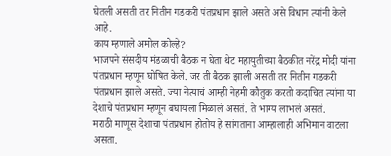घेतली असती तर नितीन गडकरी पंतप्रधान झाले असते असे विधान त्यांनी केले आहे.
काय म्हणाले अमोल कोल्हे?
भाजपने संसदीय मंडळाची बैठक न घेता थेट महायुतीच्या बैठकीत नरेंद्र मोदी यांना पंतप्रधान म्हणून घोषित केले. जर ती बैठक झाली असती तर नितीन गडकरी पंतप्रधान झाले असते. ज्या नेत्याचं आम्ही नेहमी कौतुक करतो कदाचित त्यांना या देशाचे पंतप्रधान म्हणून बघायला मिळालं असतं. ते भाग्य लाभलं असतं.
मराठी माणूस देशाचा पंतप्रधान होतोय हे सांगताना आम्हालाही अभिमान वाटला असता.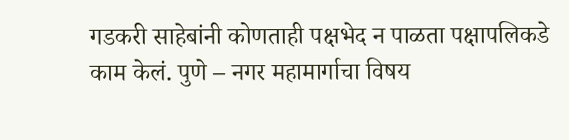गडकरी साहेबांनी कोणताही पक्षभेद न पाळता पक्षापलिकडे काम केलं. पुणे – नगर महामार्गाचा विषय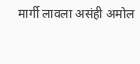मार्गी लावला असंही अमोल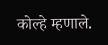कोल्हे म्हणाले.